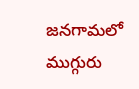జనగామలో ముగ్గురు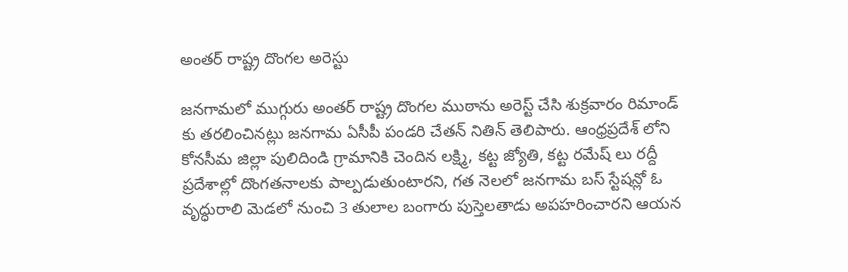అంతర్ రాష్ట్ర దొంగల అరెస్టు

జనగామలో ముగ్గురు అంతర్ రాష్ట్ర దొంగల ముఠాను అరెస్ట్ చేసి శుక్రవారం రిమాండ్ కు తరలించినట్లు జనగామ ఏసీపీ పండరి చేతన్ నితిన్ తెలిపారు. ఆంధ్రప్రదేశ్ లోని కోనసీమ జిల్లా పులిదిండి గ్రామానికి చెందిన లక్ష్మి, కట్ట జ్యోతి, కట్ట రమేష్ లు రద్దీ ప్రదేశాల్లో దొంగతనాలకు పాల్పడుతుంటారని, గత నెలలో జనగామ బస్ స్టేషన్లో ఓ వృద్ధురాలి మెడలో నుంచి 3 తులాల బంగారు పుస్తెలతాడు అపహరించారని ఆయన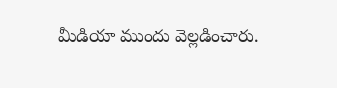మీడియా ముందు వెల్లడించారు.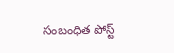సంబంధిత పోస్ట్